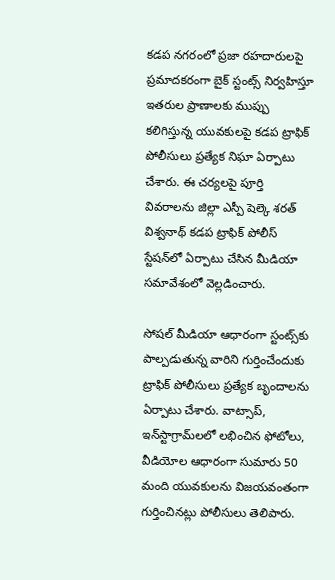కడప నగరంలో ప్రజా రహదారులపై ప్రమాదకరంగా బైక్ స్టంట్స్ నిర్వహిస్తూ ఇతరుల ప్రాణాలకు ముప్పు కలిగిస్తున్న యువకులపై కడప ట్రాఫిక్ పోలీసులు ప్రత్యేక నిఘా ఏర్పాటు చేశారు. ఈ చర్యలపై పూర్తి వివరాలను జిల్లా ఎస్పీ షెల్కె శరత్ విశ్వనాథ్ కడప ట్రాఫిక్ పోలీస్ స్టేషన్‌లో ఏర్పాటు చేసిన మీడియా సమావేశంలో వెల్లడించారు.

సోషల్ మీడియా ఆధారంగా స్టంట్స్‌కు పాల్పడుతున్న వారిని గుర్తించేందుకు ట్రాఫిక్ పోలీసులు ప్రత్యేక బృందాలను ఏర్పాటు చేశారు. వాట్సాప్, ఇన్‌స్టాగ్రామ్‌లలో లభించిన ఫోటోలు, వీడియోల ఆధారంగా సుమారు 50 మంది యువకులను విజయవంతంగా గుర్తించినట్లు పోలీసులు తెలిపారు.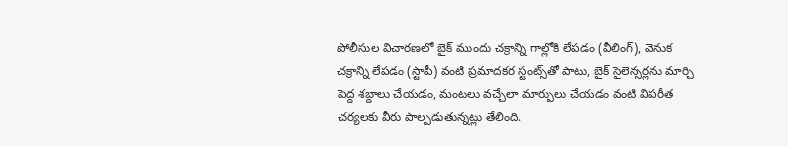పోలీసుల విచారణలో బైక్ ముందు చక్రాన్ని గాల్లోకి లేపడం (వీలింగ్), వెనుక చక్రాన్ని లేపడం (స్టాపీ) వంటి ప్రమాదకర స్టంట్స్‌తో పాటు, బైక్ సైలెన్సర్లను మార్చి పెద్ద శబ్దాలు చేయడం, మంటలు వచ్చేలా మార్పులు చేయడం వంటి విపరీత చర్యలకు వీరు పాల్పడుతున్నట్లు తేలింది.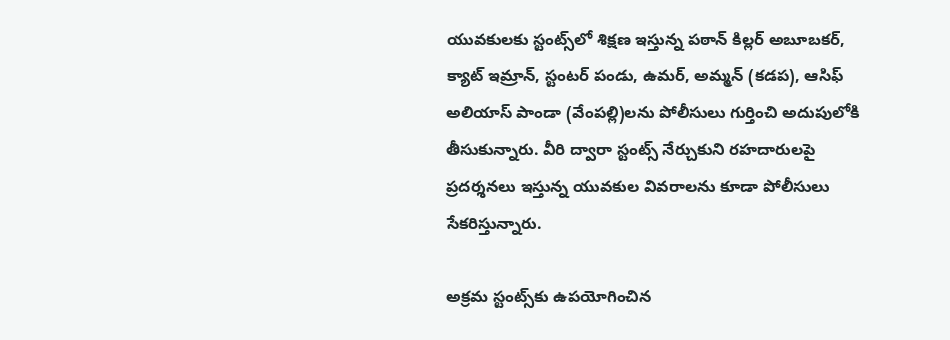యువకులకు స్టంట్స్‌లో శిక్షణ ఇస్తున్న పఠాన్ కిల్లర్ అబూబకర్, క్యాట్ ఇమ్రాన్, స్టంటర్ పండు, ఉమర్, అమ్మన్ (కడప), ఆసిఫ్ అలియాస్ పాండా (వేంపల్లి)లను పోలీసులు గుర్తించి అదుపులోకి తీసుకున్నారు. వీరి ద్వారా స్టంట్స్ నేర్చుకుని రహదారులపై ప్రదర్శనలు ఇస్తున్న యువకుల వివరాలను కూడా పోలీసులు సేకరిస్తున్నారు.

అక్రమ స్టంట్స్‌కు ఉపయోగించిన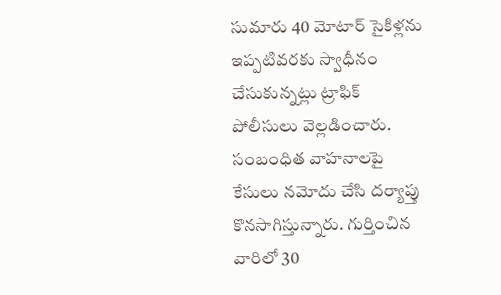సుమారు 40 మోటార్ సైకిళ్లను ఇప్పటివరకు స్వాధీనం చేసుకున్నట్లు ట్రాఫిక్ పోలీసులు వెల్లడించారు. సంబంధిత వాహనాలపై కేసులు నమోదు చేసి దర్యాప్తు కొనసాగిస్తున్నారు. గుర్తించిన వారిలో 30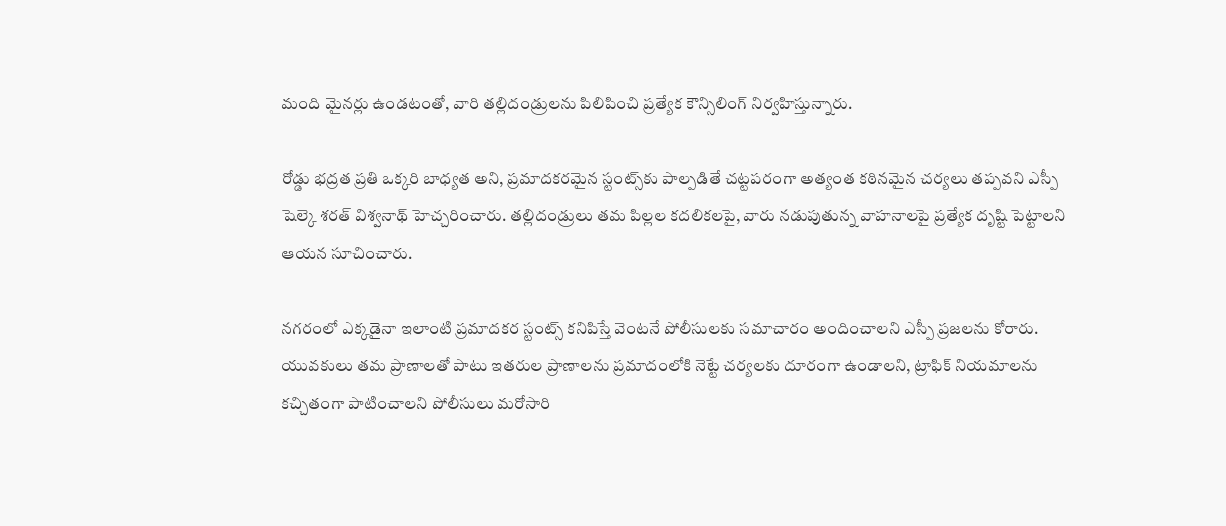మంది మైనర్లు ఉండటంతో, వారి తల్లిదండ్రులను పిలిపించి ప్రత్యేక కౌన్సిలింగ్ నిర్వహిస్తున్నారు.

రోడ్డు భద్రత ప్రతి ఒక్కరి బాధ్యత అని, ప్రమాదకరమైన స్టంట్స్‌కు పాల్పడితే చట్టపరంగా అత్యంత కఠినమైన చర్యలు తప్పవని ఎస్పీ షెల్కె శరత్ విశ్వనాథ్ హెచ్చరించారు. తల్లిదండ్రులు తమ పిల్లల కదలికలపై, వారు నడుపుతున్న వాహనాలపై ప్రత్యేక దృష్టి పెట్టాలని ఆయన సూచించారు.

నగరంలో ఎక్కడైనా ఇలాంటి ప్రమాదకర స్టంట్స్ కనిపిస్తే వెంటనే పోలీసులకు సమాచారం అందించాలని ఎస్పీ ప్రజలను కోరారు. యువకులు తమ ప్రాణాలతో పాటు ఇతరుల ప్రాణాలను ప్రమాదంలోకి నెట్టే చర్యలకు దూరంగా ఉండాలని, ట్రాఫిక్ నియమాలను కచ్చితంగా పాటించాలని పోలీసులు మరోసారి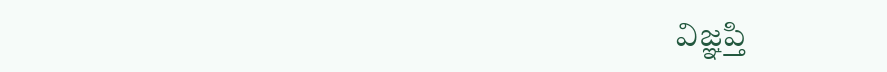విజ్ఞప్తి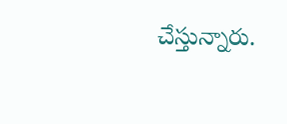చేస్తున్నారు.